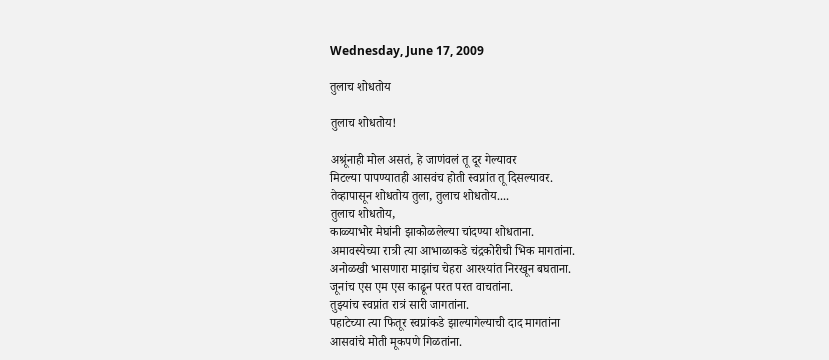Wednesday, June 17, 2009

तुलाच शोधतोय

तुलाच शोधतोय!

अश्रूंनाही मोल असतं, हे जाणंवलं तू दूर गेल्यावर
मिटल्या पापण्यातही आसवंच होती स्वप्नांत तू दिसल्यावर.
तेव्हापासून शोधतोय तुला, तुलाच शोधतोय....
तुलाच शोधतोय,
काळ्याभोर मेघांनी झाकोळलेल्या चांदण्या शोधताना.
अमावस्येच्या रात्री त्या आभाळाकडे चंद्रकोरीची भिक मागतांना.
अनोळखी भासणारा माझांच चेहरा आरश्यांत निरखून बघताना.
जूनांच एस एम एस काढून परत परत वाचतांना.
तुझ्यांच स्वप्नांत रात्रं सारी जागतांना.
पहाटेच्या त्या फितूर स्वप्नांकडे झाल्यागेल्याची दाद मागतांना
आसवांचे मोती मूकपणे गिळतांना.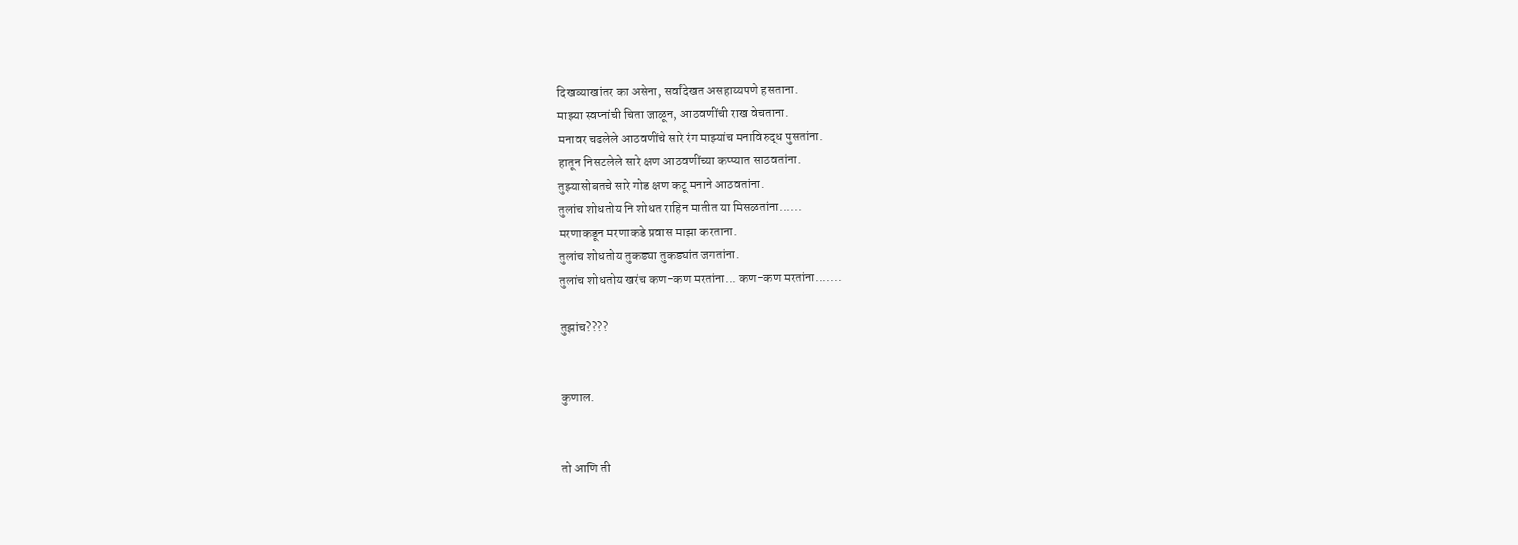दिखव्याखांतर का असेना, सर्वांदेखत असहाय्यपणे हसताना.
माझ्या स्वप्नांची चिता जाळून, आठवणींची राख वेचताना.
मनावर चढलेले आठवणींचे सारे रंग माझ्यांच मनाविरुद्ध पुसतांना.
हातून निसटलेले सारे क्षण आठवणींच्या कप्प्यात साठवतांना.
तुझ्यासोबतचे सारे गोड क्षण कटू मनाने आठवतांना.
तुलांच शोधतोय नि शोधत राहिन मातीत या मिसळतांना......
मरणाकडून मरणाकडे प्रवास माझा करताना.
तुलांच शोधतोय तुकड्या तुकड्यांत जगतांना.
तुलांच शोधतोय खरंच कण-कण मरतांना... कण-कण मरतांना.......

तुझांच????


कुणाल.


तो आणि ती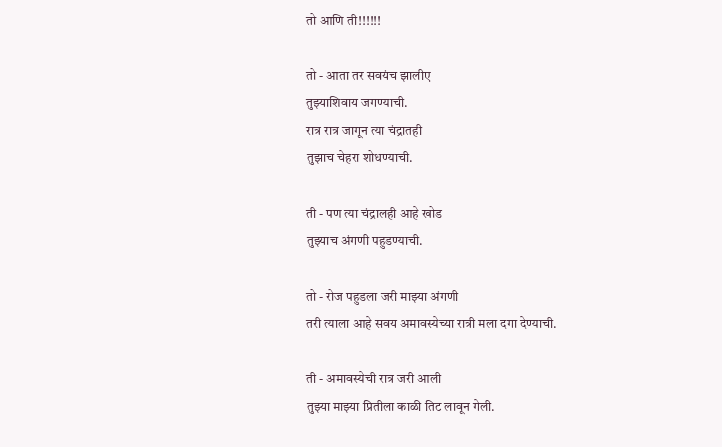तो आणि ती!!!!!!

तो - आता तर सवयंच झालीए
तुझ्याशिवाय जगण्याची.
रात्र रात्र जागून त्या चंद्रातही
तुझाच चेहरा शोधण्याची.

ती - पण त्या चंद्रालही आहे खोड
तुझ्याच अंगणी पहुडण्याची.

तो - रोज पहुडला जरी माझ्या अंगणी
तरी त्याला आहे सवय अमावस्येच्या रात्री मला दगा देण्याची.

ती - अमावस्येची रात्र जरी आली
तुझ्या माझ्या प्रितीला काळी तिट लावून गेली.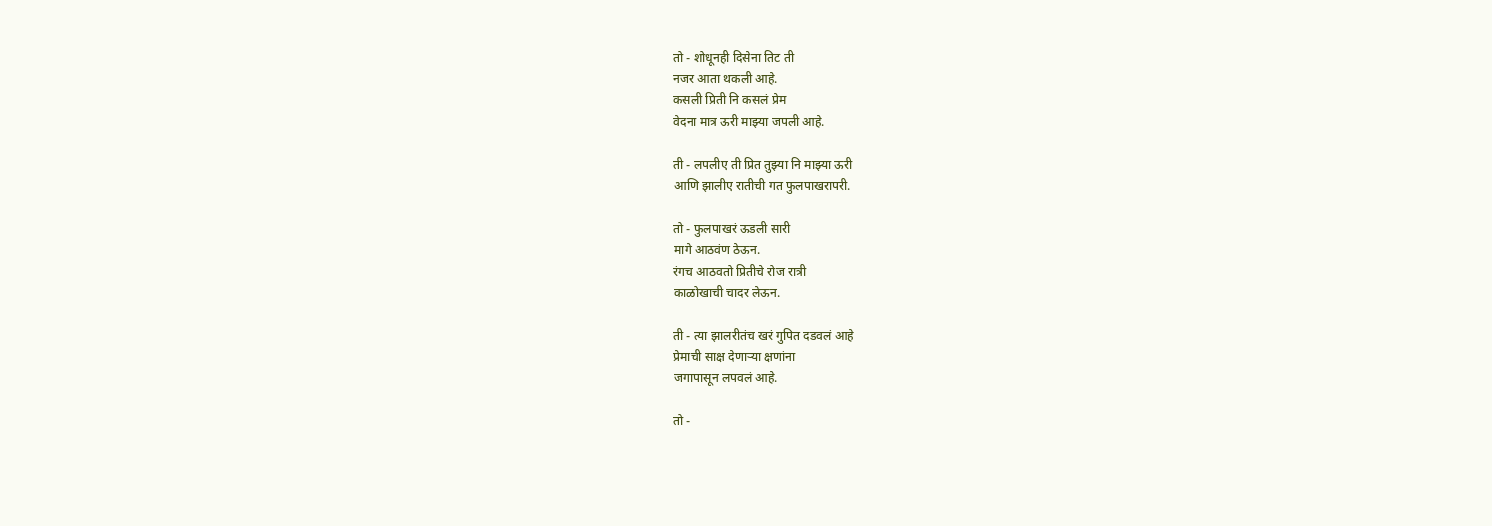तो - शोधूनही दिसेना तिट ती
नजर आता थकली आहे.
कसली प्रिती नि कसलं प्रेम
वेदना मात्र ऊरी माझ्या जपली आहे.

ती - लपलीए ती प्रित तुझ्या नि माझ्या ऊरी
आणि झालीए रातीची गत फुलपाखरापरी.

तो - फुलपाखरं ऊडली सारी
मागे आठवंण ठेऊन.
रंगच आठवतो प्रितीचे रोज रात्री
काळोखाची चादर लेऊन.

ती - त्या झालरीतंच खरं गुपित दडवलं आहे
प्रेमाची साक्ष देणाऱ्या क्षणांना
जगापासून लपवलं आहे.

तो -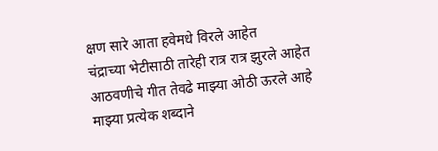क्षण सारे आता हवेमधे विरले आहेत
चंद्राच्या भेटीसाठी तारेही रात्र रात्र झुरले आहेत
आठवणीचे गीत तेवढे माझ्या ओठी ऊरले आहे
माझ्या प्रत्येक शब्दाने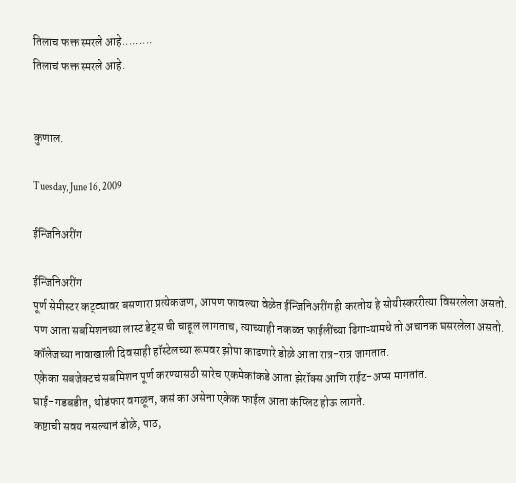तिलाच फक्त स्मरले आहे.........
तिलाचं फक्त स्मरले आहे.


कुणाल.

Tuesday, June 16, 2009

ईन्जिनिअरींग

ईन्जिनिअरींग
पूर्ण सेमीस्टर कट्ट्यावर बसणारा प्रत्येकजण, आपण फावल्या वेळेत ईन्जिनिअरींगही करतोय हे सोयीस्कररीत्या विसरलेला असतो.
पण आता सबमिशनच्या लास्ट डेट्स ची चाहूल लागताच, त्याच्याही नकळ्त फाईलींच्या ढिगाऱ्यामधे तो अचानक घसरलेला असतो.
कॉलेजच्या नावाखाली दिवसाही हॉस्टेलच्या रूमवर झोपा काढणारे डोळे आता रात्र-रात्र जागतात.
एकेका सबजेक्टचं सबमिशन पूर्ण करण्यासठी सारेच एकमेकांकडे आता झेरॉक्स आणि राईट-अप्स मागतांत.
घाई-गडबडीत, थोडंफार वगळून, कसं का असेना एकेक फाईल आता कंप्लिट होऊ लागते.
कष्टाची सवय नसल्यानं डोळे, पाठ,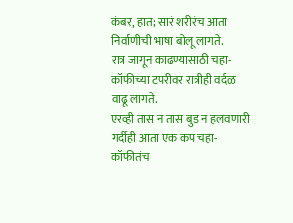कंबर, हात; सारं शरीरंच आता निर्वाणीची भाषा बोलू लागते.
रात्र जागून काढण्यासाठी चहा-कॉफीच्या टपरीवर रात्रीही वर्दळ वाढू लागते.
एरव्ही तास न तास बुड न हलवणारी गर्दीही आता एक कप चहा-कॉफीतंच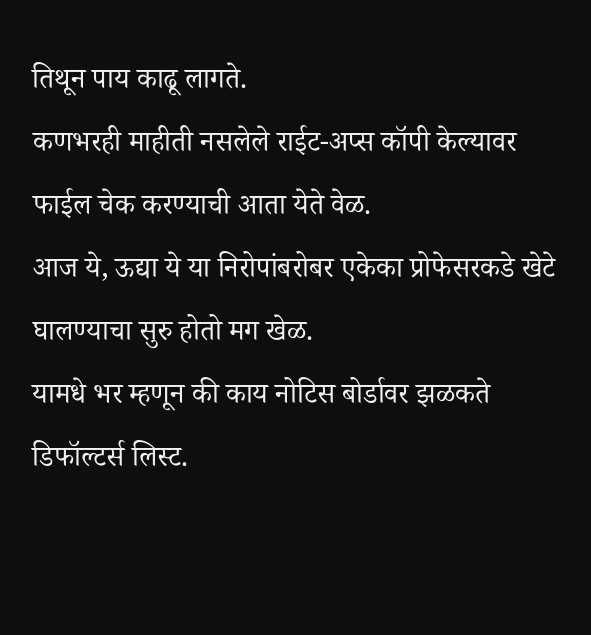तिथून पाय काढू लागते.
कणभरही माहीती नसलेले राईट-अप्स कॉपी केल्यावर फाईल चेक करण्याची आता येते वेळ.
आज ये, ऊद्या ये या निरोपांबरोबर एकेका प्रोफेसरकडे खेटे घालण्याचा सुरु होतो मग खेळ.
यामधे भर म्हणून की काय नोटिस बोर्डावर झळकते डिफॉल्टर्स लिस्ट.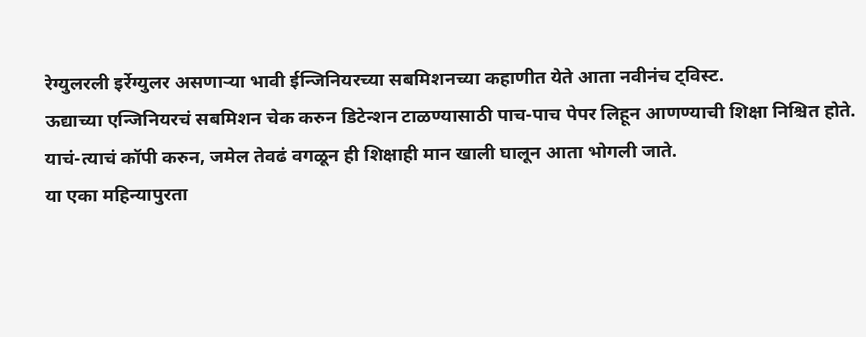रेग्युलरली इर्रेग्युलर असणाऱ्या भावी ईन्जिनियरच्या सबमिशनच्या कहाणीत येते आता नवीनंच ट्विस्ट.
ऊद्याच्या एन्जिनियरचं सबमिशन चेक करुन डिटेन्शन टाळण्यासाठी पाच-पाच पेपर लिहून आणण्याची शिक्षा निश्चित होते.
याचं-त्याचं कॉपी करुन, जमेल तेवढं वगळून ही शिक्षाही मान खाली घालून आता भोगली जाते.
या एका महिन्यापुरता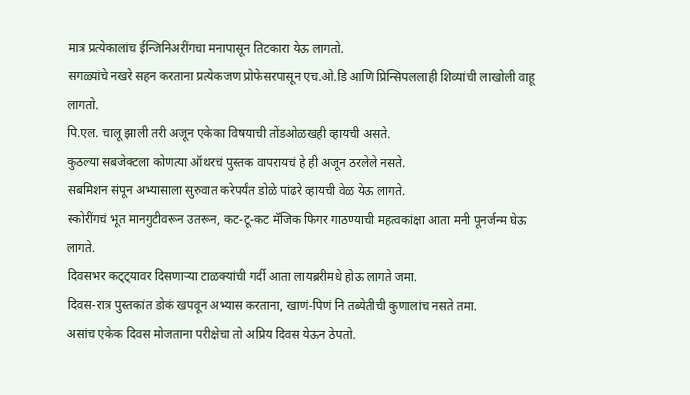मात्र प्रत्येकालांच ईन्जिनिअरींगचा मनापासून तिटकारा येऊ लागतो.
सगळ्यांचे नखरे सहन करताना प्रत्येकजण प्रोफेसरपासून एच.ओ.डि आणि प्रिन्सिपललाही शिव्यांची लाखोली वाहू लागतो.
पि.एल. चालू झाली तरी अजून एकेका विषयाची तोंडओळखही व्हायची असते.
कुठल्या सबजेक्टला कोणत्या ऑथरचं पुस्तक वापरायचं हे ही अजून ठरलेले नसते.
सबमिशन संपून अभ्यासाला सुरुवात करेपर्यंत डोळे पांढरे व्हायची वेळ येऊ लागते.
स्कोरींगचं भूत मानगुटीवरून उतरून, कट-टू-कट मॅजिक फिगर गाठण्याची महत्वकांक्षा आता मनी पूनर्जन्म घेऊ लागते.
दिवसभर कट्ट्यावर दिसणाऱ्या टाळक्यांची गर्दी आता लायब्ररीमधे होऊ लागते जमा.
दिवस-रात्र पुस्तकांत डोकं खपवून अभ्यास करताना, खाणं-पिणं नि तब्येतीची कुणालांच नसते तमा.
असांच एकेक दिवस मोजताना परीक्षेचा तो अप्रिय दिवस येऊन ठेपतो.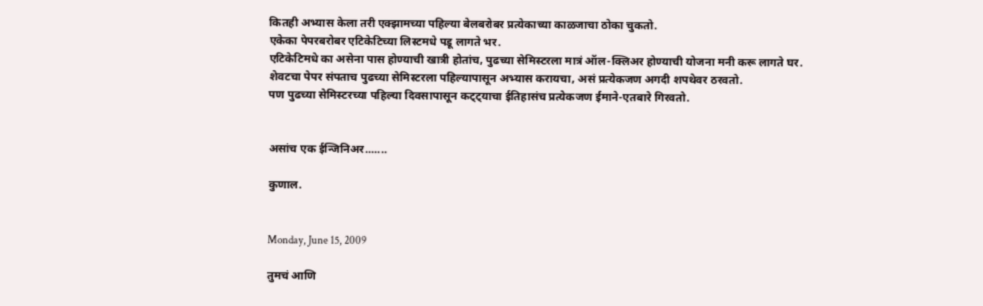कितही अभ्यास केला तरी एक्झामच्या पहिल्या बेलबरोबर प्रत्येकाच्या काळजाचा ठोका चुकतो.
एकेका पेपरबरोबर एटिकेटिच्या लिस्टमधे पडू लागते भर.
एटिकेटिमधे का असेना पास होण्याची खात्री होतांच, पुढच्या सेमिस्टरला मात्रं ऑल-क्लिअर होण्याची योजना मनी करू लागते घर.
शेवटचा पेपर संपताच पुढच्या सेमिस्टरला पहिल्यापासून अभ्यास करायचा, असं प्रत्येकजण अगदी शपथेवर ठरवतो.
पण पुढच्या सेमिस्टरच्या पहिल्या दिवसापासून कट्ट्याचा ईतिहासंच प्रत्येकजण ईमाने-एतबारे गिरवतो.


असांच एक ईन्जिनिअर.......

कुणाल.


Monday, June 15, 2009

तुमचं आणि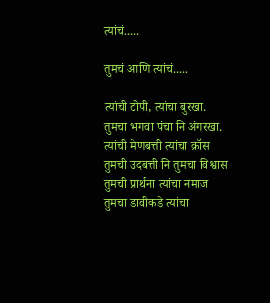त्यांचं.....

तुमचं आणि त्यांचं.....

त्यांची टोपी, त्यांचा बुरखा.
तुमचा भगवा पंचा नि अंगरखा.
त्यांची मेणबत्ती त्यांचा क्रॉस
तुमची उदबत्ती नि तुमचा विश्वास
तुमची प्रार्थना त्यांचा नमाज
तुमचा डावीकडे त्यांचा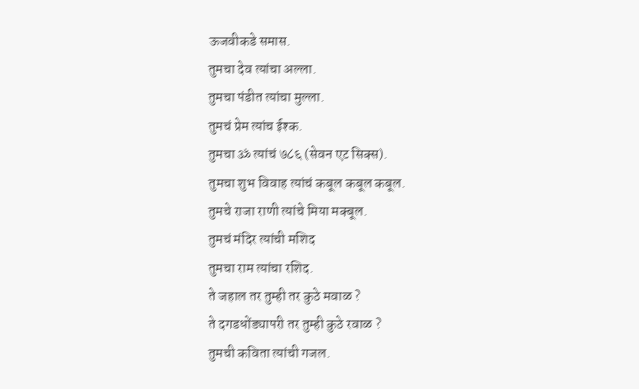ऊजवीकडे समास.
तुमचा देव त्यांचा अल्ला.
तुमचा पंडीत त्यांचा मुल्ला.
तुमचं प्रेम त्यांच ईश्क.
तुमचा ॐ त्यांचं ७८६ (सेवन एट सिक्स).
तुमचा शुभ विवाह त्यांचं कबूल कबूल कबूल.
तुमचे राजा राणी त्यांचे मिया मक्बूल.
तुमचं मंदिर त्यांची मशिद
तुमचा राम त्यांचा रशिद.
ते जहाल तर तुम्ही तर कुठे मवाळ ?
ते दगडधोंड्यापरी तर तुम्ही कुठे रवाळ ?
तुमची कविता त्यांची गजल.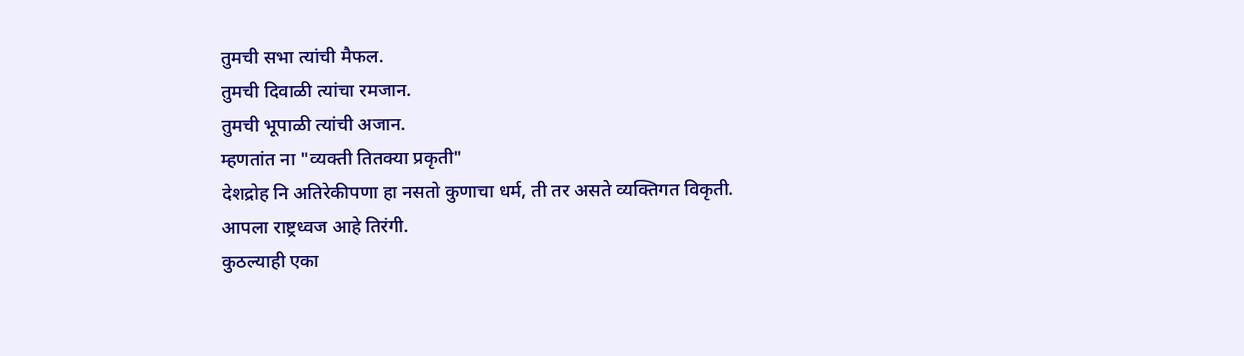तुमची सभा त्यांची मैफल.
तुमची दिवाळी त्यांचा रमजान.
तुमची भूपाळी त्यांची अजान.
म्हणतांत ना "व्यक्ती तितक्या प्रकृती"
देशद्रोह नि अतिरेकीपणा हा नसतो कुणाचा धर्म, ती तर असते व्यक्तिगत विकृती.
आपला राष्ट्रध्वज आहे तिरंगी.
कुठल्याही एका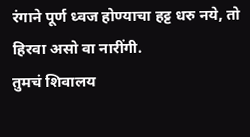रंगाने पूर्ण ध्वज होण्याचा हट्ट धरु नये, तो हिरवा असो वा नारींगी.
तुमचं शिवालय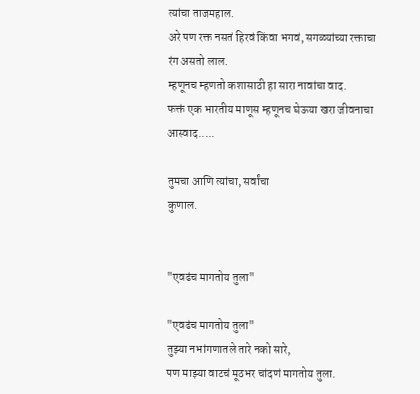त्यांचा ताजमहाल.
अरे पण रक्त नसतं हिरवं किंवा भगवं, सगळ्यांच्या रक्ताचा रंग असतो लाल.
म्हणूनच म्हणतो कशासाठी हा सारा नावांचा वाद.
फक्तं एक भारतीय माणूस म्हणूनच घेऊया खरा जीवनाचा आस्वाद.....

तुमचा आणि त्यांचा, सर्वांचा
कुणाल.


"एवढंच मागतोय तुला"

"एवढंच मागतोय तुला"
तुझ्या नभांगणातले तारे नको सारे,
पण माझ्या वाटचं मूठभर चांदणं मागतोय तुला.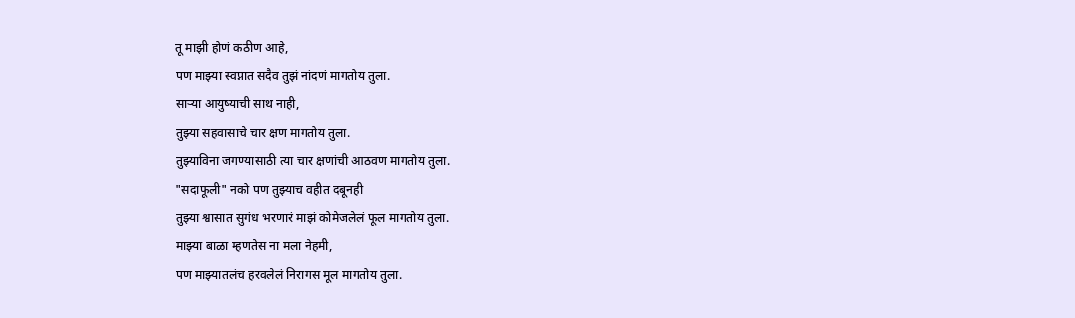तू माझी होणं कठीण आहे,
पण माझ्या स्वप्नात सदैव तुझं नांदणं मागतोय तुला.
साऱ्या आयुष्याची साथ नाही,
तुझ्या सहवासाचे चार क्षण मागतोय तुला.
तुझ्याविना जगण्यासाठी त्या चार क्षणांची आठवण मागतोय तुला.
"सदाफूली" नको पण तुझ्याच वहीत दबूनही
तुझ्या श्वासात सुगंध भरणारं माझं कोमेजलेलं फूल मागतोय तुला.
माझ्या बाळा म्हणतेस ना मला नेहमी,
पण माझ्यातलंच हरवलेलं निरागस मूल मागतोय तुला.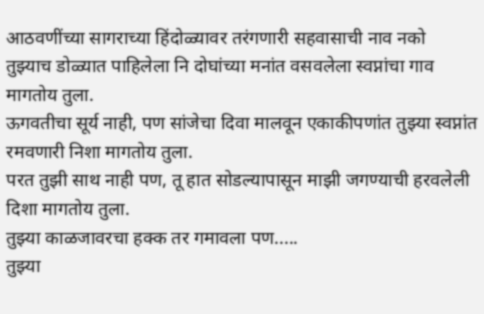आठवणींच्या सागराच्या हिंदोळ्यावर तरंगणारी सहवासाची नाव नको
तुझ्याच डोळ्यात पाहिलेला नि दोघांच्या मनांत वसवलेला स्वप्नांचा गाव मागतोय तुला.
ऊगवतीचा सूर्य नाही, पण सांजेचा दिवा मालवून एकाकीपणांत तुझ्या स्वप्नांत रमवणारी निशा मागतोय तुला.
परत तुझी साथ नाही पण, तू हात सोडल्यापासून माझी जगण्याची हरवलेली दिशा मागतोय तुला.
तुझ्या काळजावरचा हक्क तर गमावला पण.....
तुझ्या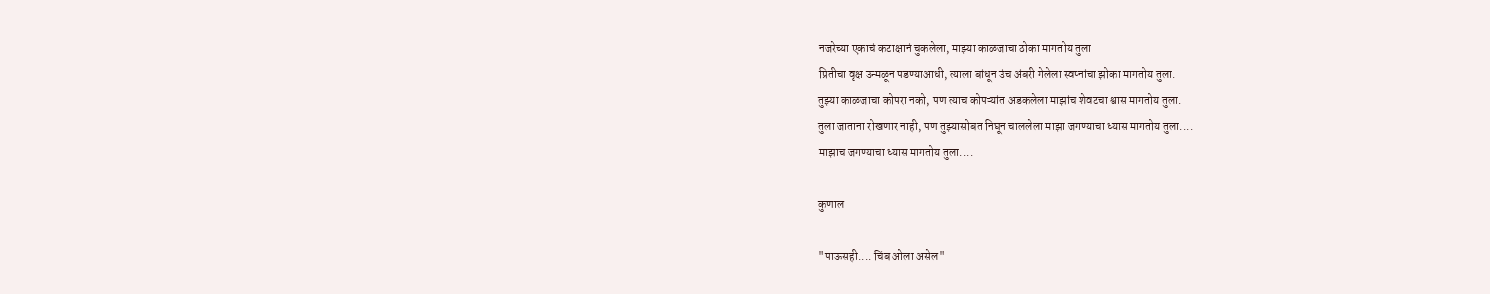नजरेच्या एकाचं कटाक्षानं चुकलेला, माझ्या काळजाचा ठोका मागतोय तुला
प्रितीचा वृक्ष उन्मळून पडण्याआधी, त्याला बांधून उंच अंबरी गेलेला स्वप्नांचा झोका मागतोय तुला.
तुझ्या काळजाचा कोपरा नको, पण त्याच कोपऱ्यांत अडकलेला माझांच शेवटचा श्वास मागतोय तुला.
तुला जाताना रोखणार नाही, पण तुझ्यासोबत निघून चाललेला माझा जगण्याचा ध्यास मागतोय तुला....
माझाच जगण्याचा ध्यास मागतोय तुला....

कुणाल

"पाऊसही.... चिंब ओला असेल"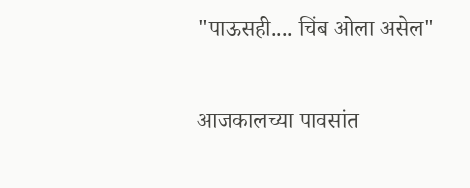"पाऊसही.... चिंब ओला असेल"

आजकालच्या पावसांत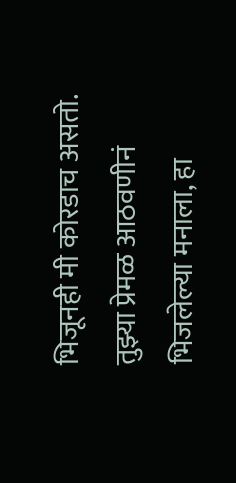भिजूनही मी कोरडाच असतो.
तुझ्या प्रेमळ आठवणीनं भिजलेल्या मनाला, हा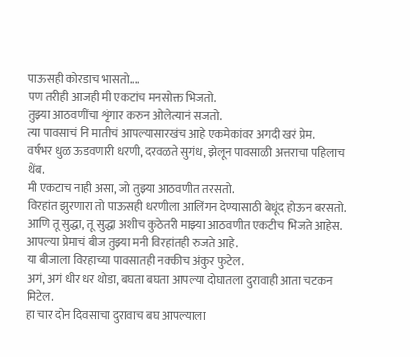पाऊसही कोरडाच भासतो....
पण तरीही आजही मी एकटांच मनसोक्त भिजतो.
तुझ्या आठवणींचा शृंगार करुन ओलेत्यानं सजतो.
त्या पावसाचं नि मातीचं आपल्यासारखंच आहे एकमेकांवर अगदी खरं प्रेम.
वर्षभर धुळ ऊडवणारी धरणी, दरवळते सुगंध, झेलून पावसाळी अत्तराचा पहिलाच थेंब.
मी एकटाच नाही असा, जो तुझ्या आठवणीत तरसतो.
विरहांत झुरणारा तो पाऊसही धरणीला आलिंगन देण्यासाठी बेधूंद होऊन बरसतो.
आणि तू सुद्धा, तू सुद्धा अशीच कुठेतरी माझ्या आठवणीत एकटीच भिजते आहेस.
आपल्या प्रेमाचं बीज तुझ्या मनी विरहांतही रुजते आहे.
या बीजाला विरहाच्या पावसातही नक्कीच अंकुर फुटेल.
अगं, अगं धीर धर थोडा, बघता बघता आपल्या दोघातला दुरावाही आता चटकन मिटेल.
हा चार दोन दिवसाचा दुरावाच बघ आपल्याला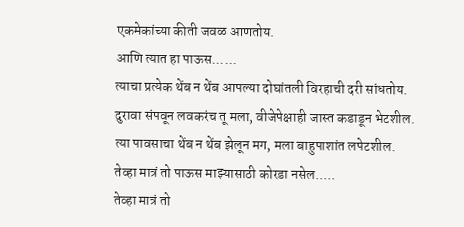एकमेकांच्या कीती जवळ आणतोय.
आणि त्यात हा पाऊस......
त्याचा प्रत्येक थेंब न थेंब आपल्या दोघांतली विरहाची दरी सांधतोय.
दुरावा संपवून लवकरंच तू मला, वीजेपेक्षाही जास्त कडाडून भेटशील.
त्या पावसाचा थेंब न थेंब झेलून मग, मला बाहुपाशांत लपेटशील.
तेव्हा मात्रं तो पाऊस माझ्यासाठी कोरडा नसेल.....
तेव्हा मात्रं तो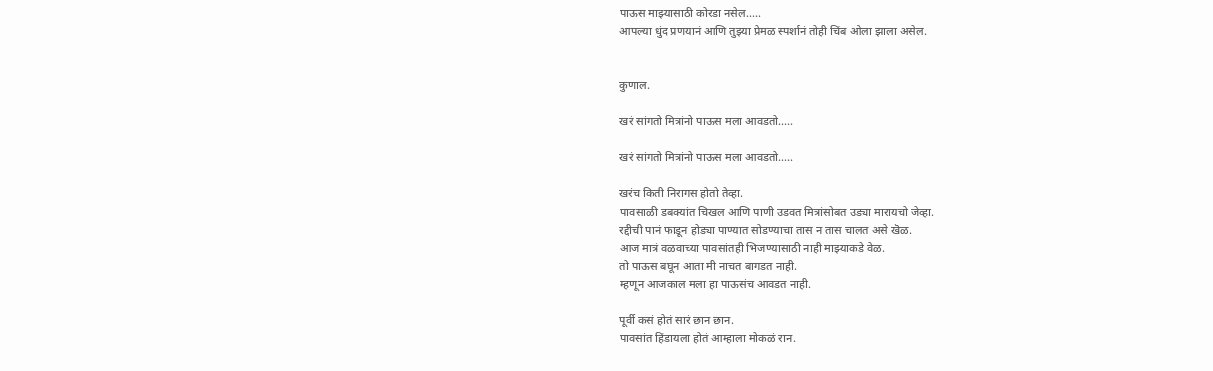पाऊस माझ्यासाठी कोरडा नसेल.....
आपल्या धुंद प्रणयानं आणि तुझ्या प्रेमळ स्पर्शानं तोही चिंब ओला झाला असेल.


कुणाल.

खरं सांगतो मित्रांनो पाऊस मला आवडतो.....

खरं सांगतो मित्रांनो पाऊस मला आवडतो.....

खरंच किती निरागस होतो तेव्हा.
पावसाळी डबक्यांत चिखल आणि पाणी उडवत मित्रांसोबत उड्या मारायचो जेव्हा.
रद्दीची पानं फाडून होड्या पाण्यात सोडण्याचा तास न तास चालत असे खॆळ.
आज मात्रं वळवाच्या पावसांतही भिजण्यासाठी नाही माझ्याकडे वेळ.
तो पाऊस बघून आता मी नाचत बागडत नाही.
म्हणून आजकाल मला हा पाऊसंच आवडत नाही.

पूर्वी कसं होतं सारं छान छान.
पावसांत हिंडायला होतं आम्हाला मोकळं रान.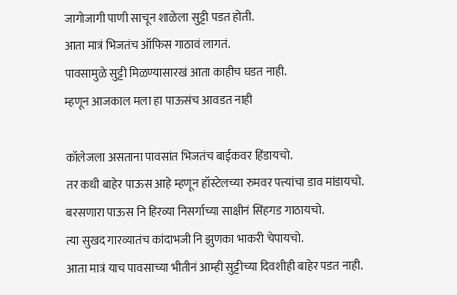जागोजागी पाणी साचून शाळेला सुट्टी पडत होती.
आता मात्रं भिजतंच ऑफिस गाठावं लागतं.
पावसामुळे सुट्टी मिळण्यासारखं आता काहीच घडत नाही.
म्हणून आजकाल मला हा पाऊसंच आवडत नाही

कॉलेजला असताना पावसांत भिजतंच बाईकवर हिंडायचो.
तर कधी बाहेर पाऊस आहे म्हणून हॉस्टेलच्या रुमवर पत्त्यांचा डाव मांडायचो.
बरसणारा पाऊस नि हिरव्या निसर्गाच्या साक्षीनं सिंहगड गाठायचो.
त्या सुखद गारव्यातंच कांदाभजी नि झुणका भाकरी चेपायचो.
आता मात्रं याच पावसाच्या भीतीनं आम्ही सुट्टीच्या दिवशीही बाहेर पडत नाही.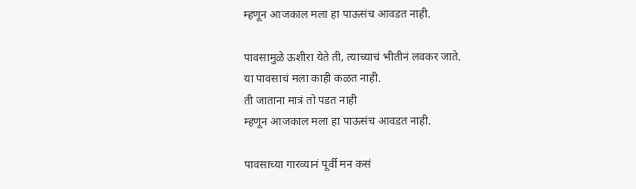म्हणून आजकाल मला हा पाऊसंच आवडत नाही.

पावसामुळे ऊशीरा येते ती, त्याच्याचं भीतीनं लवकर जाते.
या पावसाचं मला काही कळत नाही.
ती जाताना मात्रं तो पडत नाही
म्हणून आजकाल मला हा पाऊसंच आवडत नाही.

पावसाच्या गारव्यानं पूर्वी मन कसं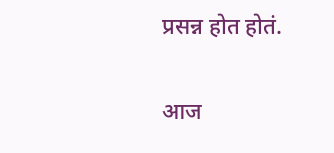प्रसन्न होत होतं.

आज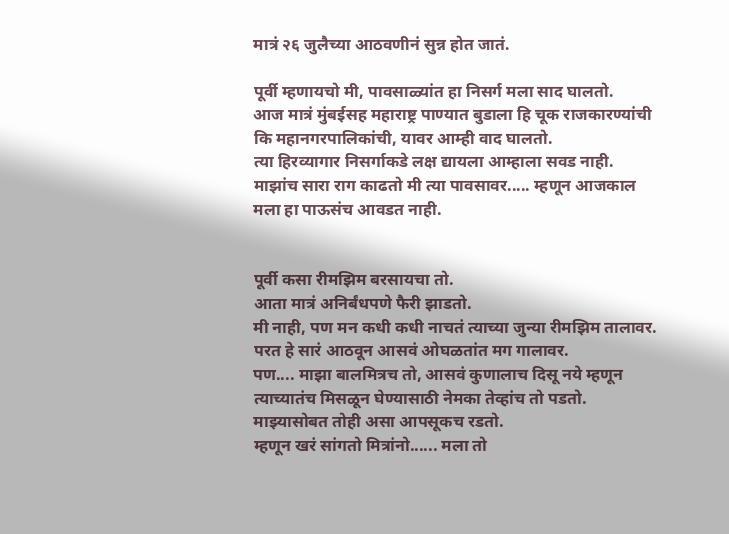मात्रं २६ जुलैच्या आठवणीनं सुन्न होत जातं.

पूर्वी म्हणायचो मी, पावसाळ्यांत हा निसर्ग मला साद घालतो.
आज मात्रं मुंबईसह महाराष्ट्र पाण्यात बुडाला हि चूक राजकारण्यांची कि महानगरपालिकांची, यावर आम्ही वाद घालतो.
त्या हिरव्यागार निसर्गाकडे लक्ष द्यायला आम्हाला सवड नाही.
माझांच सारा राग काढतो मी त्या पावसावर..... म्हणून आजकाल मला हा पाऊसंच आवडत नाही.


पूर्वी कसा रीमझिम बरसायचा तो.
आता मात्रं अनिर्बंधपणे फैरी झाडतो.
मी नाही, पण मन कधी कधी नाचतं त्याच्या जुन्या रीमझिम तालावर.
परत हे सारं आठवून आसवं ओघळतांत मग गालावर.
पण.... माझा बालमित्रच तो, आसवं कुणालाच दिसू नये म्हणून त्याच्यातंच मिसळून घेण्यासाठी नेमका तेव्हांच तो पडतो.
माझ्यासोबत तोही असा आपसूकच रडतो.
म्हणून खरं सांगतो मित्रांनो...... मला तो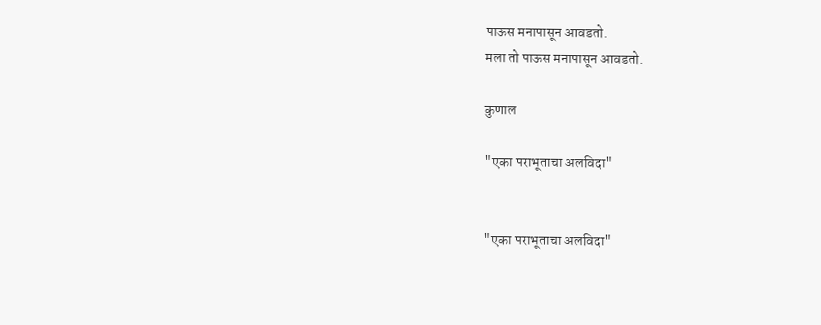पाऊस मनापासून आवडतो.
मला तो पाऊस मनापासून आवडतो.

कुणाल

"एका पराभूताचा अलविदा"


"एका पराभूताचा अलविदा"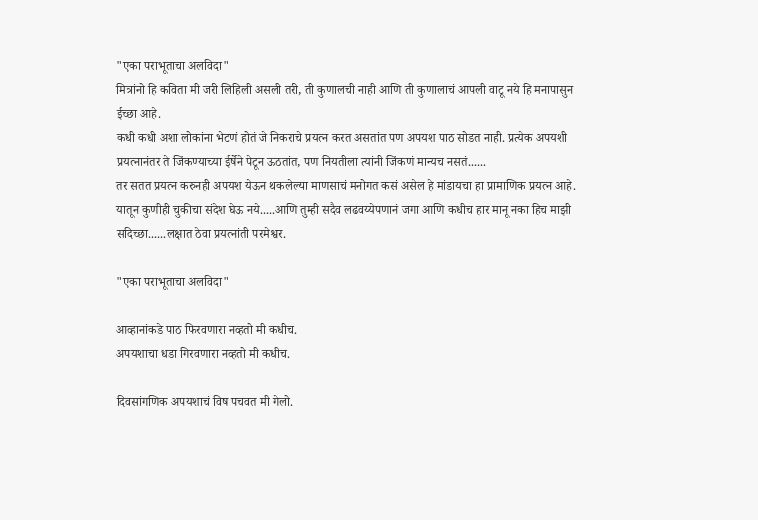"एका पराभूताचा अलविदा"
मित्रांनो हि कविता मी जरी लिहिली असली तरी, ती कुणालची नाही आणि ती कुणालाचं आपली वाटू नये हि मनापासुन ईच्छा आहे.
कधी कधी अशा लोकांना भेटणं होतं जे निकराचे प्रयत्न करत असतांत पण अपयश पाठ सोडत नाही. प्रत्येक अपयशी प्रयत्नानंतर ते जिंकण्याच्या ईर्षेने पेटून ऊठतांत, पण नियतीला त्यांनी जिंकणं मान्यच नसतं......
तर सतत प्रयत्न करुनही अपयश येऊन थकलेल्या माणसाचं मनोगत कसं असेल हे मांडायचा हा प्रामाणिक प्रयत्न आहे. यातून कुणीही चुकीचा संदेश घेऊ नये.....आणि तुम्ही सदैव लढवय्येपणानं जगा आणि कधीच हार मानू नका हिच माझी सदिच्छा......लक्षात ठेवा प्रयत्नांती परमेश्वर.

"एका पराभूताचा अलविदा"

आव्हानांकडे पाठ फिरवणारा नव्हतो मी कधीच.
अपयशाचा धडा गिरवणारा नव्हतो मी कधीच.

दिवसांगणिक अपयशाचं विष पचवत मी गेलो.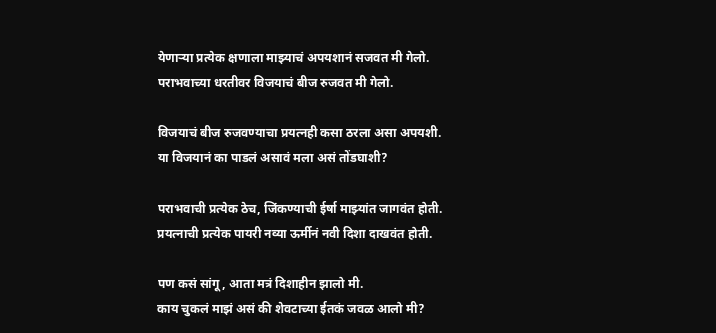येणाऱ्या प्रत्येक क्षणाला माझ्याचं अपयशानं सजवत मी गेलो.
पराभवाच्या धरतीवर विजयाचं बीज रुजवत मी गेलो.

विजयाचं बीज रुजवण्याचा प्रयत्नही कसा ठरला असा अपयशी.
या विजयानं का पाडलं असावं मला असं तोंडघाशी?

पराभवाची प्रत्येक ठेच, जिंकण्याची ईर्षा माझ्यांत जागवंत होती.
प्रयत्नाची प्रत्येक पायरी नव्या ऊर्मीनं नवी दिशा दाखवंत होती.

पण कसं सांगू, आता मत्रं दिशाहीन झालो मी.
काय चुकलं माझं असं की शेवटाच्या ईतकं जवळ आलो मी?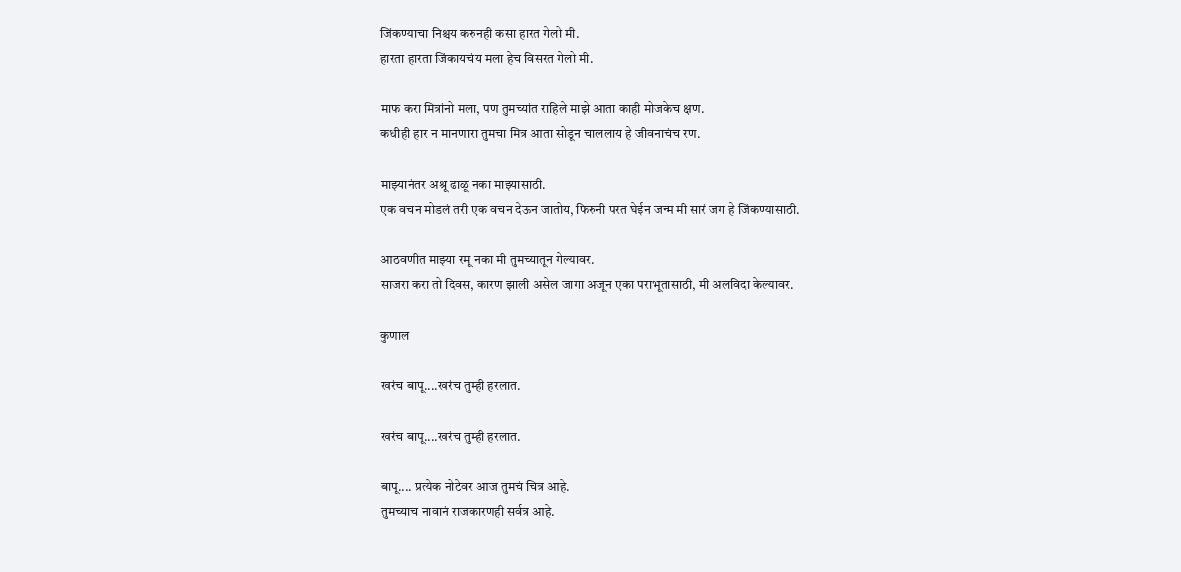जिंकण्याचा निश्चय करुनही कसा हारत गेलो मी.
हारता हारता जिंकायचंय मला हेच विसरत गेलो मी.

माफ करा मित्रांनो मला, पण तुमच्यांत राहिले माझे आता काही मोजकेच क्षण.
कधीही हार न मानणारा तुमचा मित्र आता सोडून चाललाय हे जीवनाचंच रण.

माझ्यानंतर अश्रू ढाळू नका माझ्यासाठी.
एक वचन मोडलं तरी एक वचन देऊन जातोय, फिरुनी परत घेईन जन्म मी सारं जग हे जिंकण्यासाठी.

आठवणीत माझ्या रमू नका मी तुमच्यातून गेल्यावर.
साजरा करा तो दिवस, कारण झाली असेल जागा अजून एका पराभूतासाठी, मी अलविदा केल्यावर.

कुणाल

खरंच बापू....खरंच तुम्ही हरलात.

खरंच बापू....खरंच तुम्ही हरलात.

बापू.... प्रत्येक नोटेवर आज तुमचं चित्र आहे.
तुमच्याच नावानं राजकारणही सर्वत्र आहे.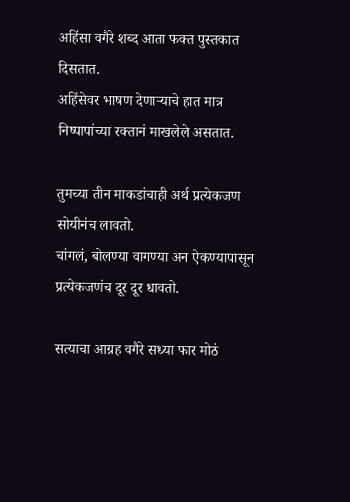अहिंसा वगैरे शब्द आता फक्त पुस्तकात दिसतात.
अहिंसेवर भाषण देणाऱ्याचे हात मात्र निष्पापांच्या रक्‍तानं माखलेले असतात.

तुमच्या तीन माकडांचाही अर्थ प्रत्येकजण सोयीनंच लावतो.
चांगलं, बोलण्या वागण्या अन ऐकण्यापासून प्रत्येकजणंच दूर दूर धावतो.

सत्याचा आग्रह वगैरे सध्या फार मोठं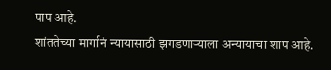पाप आहे.
शांततेच्या मार्गानं न्यायासाठी झगडणाऱ्याला अन्यायाचा शाप आहे.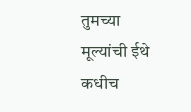तुमच्या मूल्यांची ईथे कधीच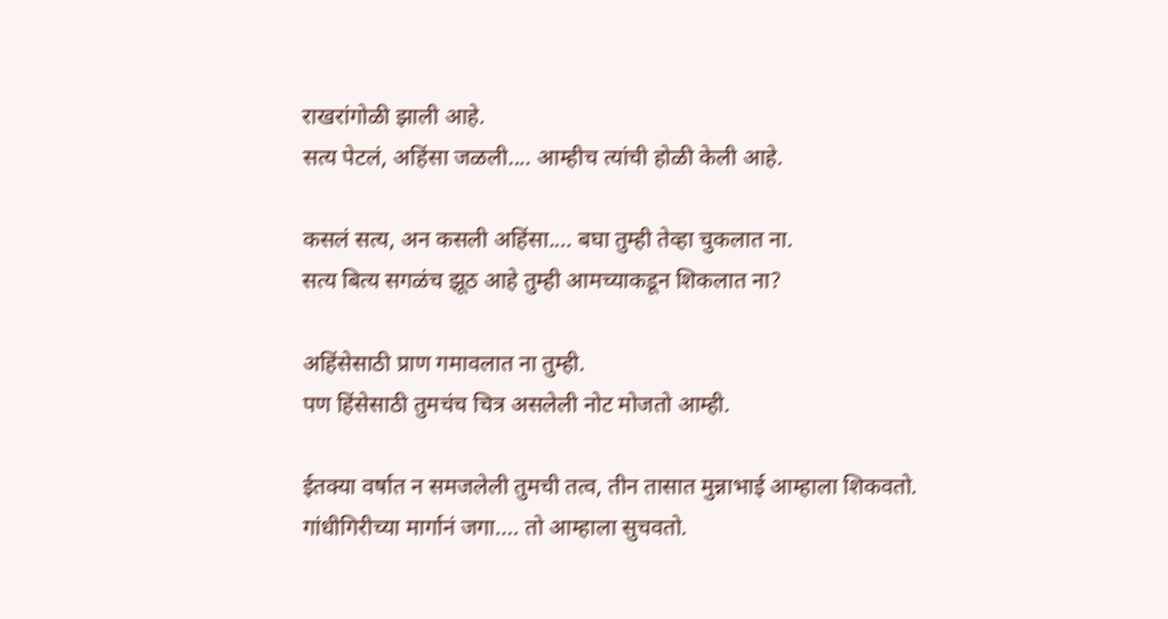राखरांगोळी झाली आहे.
सत्य पेटलं, अहिंसा जळली.... आम्हीच त्यांची होळी केली आहे.

कसलं सत्य, अन कसली अहिंसा.... बघा तुम्ही तेव्हा चुकलात ना.
सत्य बित्य सगळंच झूठ आहे तुम्ही आमच्याकडून शिकलात ना?

अहिंसेसाठी प्राण गमावलात ना तुम्ही.
पण हिंसेसाठी तुमचंच चित्र असलेली नोट मोजतो आम्ही.

ईतक्या वर्षात न समजलेली तुमची तत्व, तीन तासात मुन्नाभाई आम्हाला शिकवतो.
गांधीगिरीच्या मार्गानं जगा.... तो आम्हाला सुचवतो.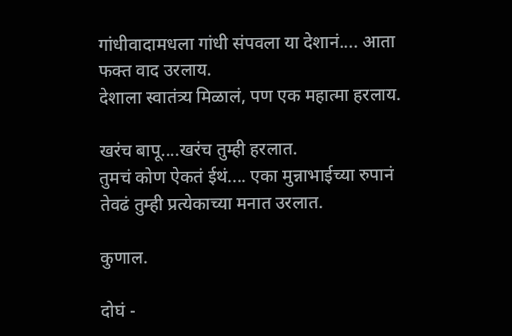गांधीवादामधला गांधी संपवला या देशानं.... आता फक्त वाद उरलाय.
देशाला स्वातंत्र्य मिळालं, पण एक महात्मा हरलाय.

खरंच बापू....खरंच तुम्ही हरलात.
तुमचं कोण ऐकतं ईथं.... एका मुन्नाभाईच्या रुपानं तेवढं तुम्ही प्रत्येकाच्या मनात उरलात.

कुणाल.

दोघं -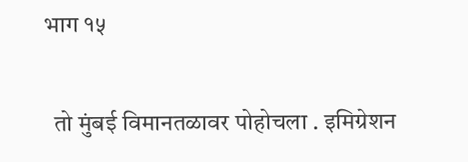भाग १५

  तो मुंबई विमानतळावर पोहोचला . इमिग्रेशन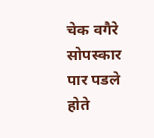चेक वगैरे सोपस्कार पार पडले होते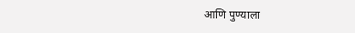आणि पुण्याला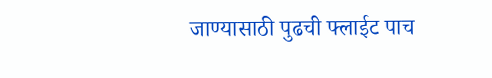जाण्यासाठी पुढची फ्लाईट पाच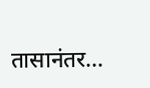तासानंतर...